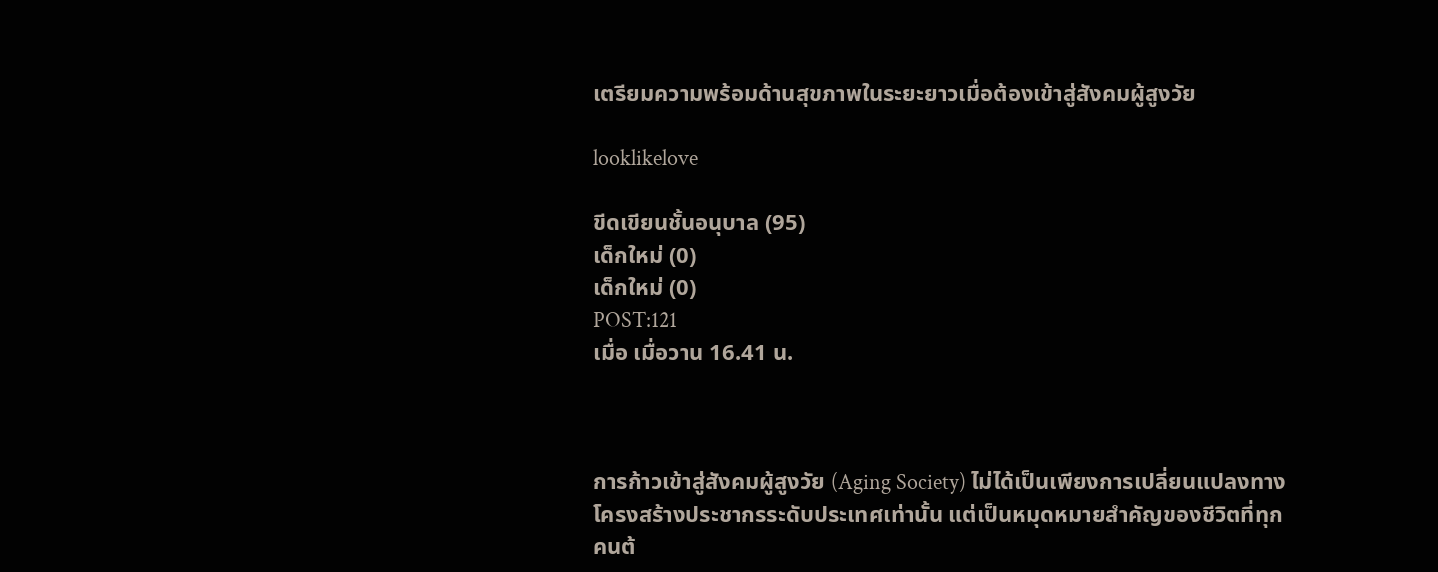เตรียมความพร้อมด้านสุขภาพในระยะยาวเมื่อต้องเข้าสู่สังคมผู้สูงวัย

looklikelove

ขีดเขียนชั้นอนุบาล (95)
เด็กใหม่ (0)
เด็กใหม่ (0)
POST:121
เมื่อ เมื่อวาน 16.41 น.



การก้าวเข้าสู่สังคมผู้สูงวัย (Aging Society) ไม่ได้เป็นเพียงการเปลี่ยนแปลงทางโครงสร้างประชากรระดับประเทศเท่านั้น แต่เป็นหมุดหมายสำคัญของชีวิตที่ทุกคนต้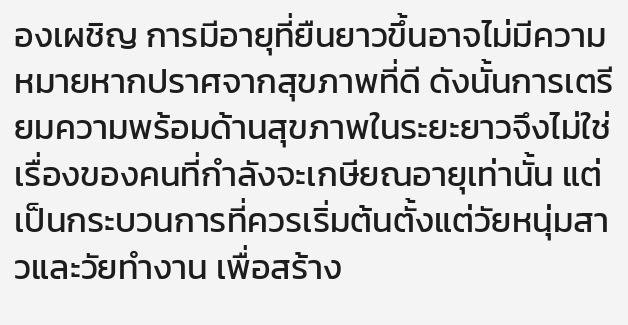องเผชิญ การมีอายุที่ยืนยาวขึ้นอาจไม่มีความหมายหากปราศจากสุขภาพที่ดี ดังนั้นการเตรียมความพร้อมด้านสุขภาพในระยะยาวจึงไม่ใช่เรื่องของคนที่กำลังจะเกษียณอายุเท่านั้น แต่เป็นกระบวนการที่ควรเริ่มต้นตั้งแต่วัยหนุ่มสาวและวัยทำงาน เพื่อสร้าง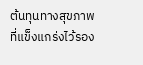ต้นทุนทางสุขภาพที่แข็งแกร่งไว้รอง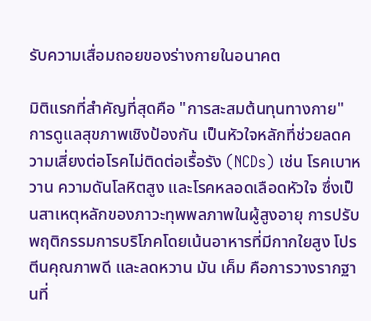รับความเสื่อมถอยของร่างกายในอนาคต

มิติแรกที่สำคัญที่สุดคือ "การสะสมต้นทุนทางกาย" การดูแลสุขภาพเชิงป้องกัน เป็นหัวใจหลักที่ช่วยลดความเสี่ยงต่อโรคไม่ติดต่อเรื้อรัง (NCDs) เช่น โรคเบาหวาน ความดันโลหิตสูง และโรคหลอดเลือดหัวใจ ซึ่งเป็นสาเหตุหลักของภาวะทุพพลภาพในผู้สูงอายุ การปรับพฤติกรรมการบริโภคโดยเน้นอาหารที่มีกากใยสูง โปรตีนคุณภาพดี และลดหวาน มัน เค็ม คือการวางรากฐานที่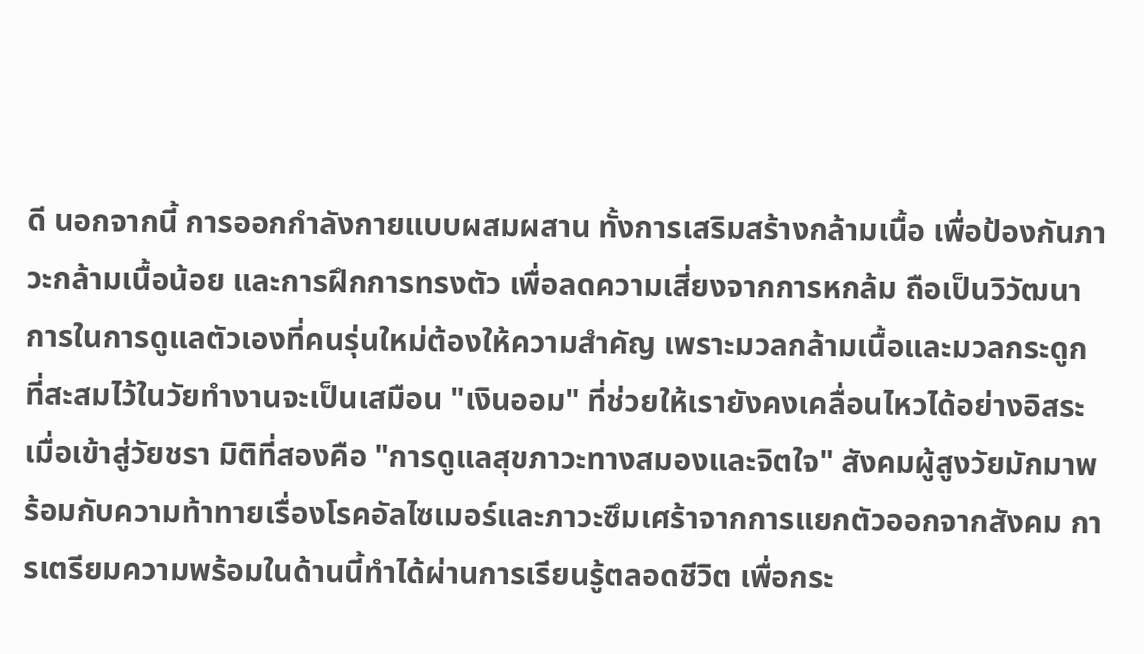ดี นอกจากนี้ การออกกำลังกายแบบผสมผสาน ทั้งการเสริมสร้างกล้ามเนื้อ เพื่อป้องกันภาวะกล้ามเนื้อน้อย และการฝึกการทรงตัว เพื่อลดความเสี่ยงจากการหกล้ม ถือเป็นวิวัฒนาการในการดูแลตัวเองที่คนรุ่นใหม่ต้องให้ความสำคัญ เพราะมวลกล้ามเนื้อและมวลกระดูกที่สะสมไว้ในวัยทำงานจะเป็นเสมือน "เงินออม" ที่ช่วยให้เรายังคงเคลื่อนไหวได้อย่างอิสระเมื่อเข้าสู่วัยชรา มิติที่สองคือ "การดูแลสุขภาวะทางสมองและจิตใจ" สังคมผู้สูงวัยมักมาพร้อมกับความท้าทายเรื่องโรคอัลไซเมอร์และภาวะซึมเศร้าจากการแยกตัวออกจากสังคม การเตรียมความพร้อมในด้านนี้ทำได้ผ่านการเรียนรู้ตลอดชีวิต เพื่อกระ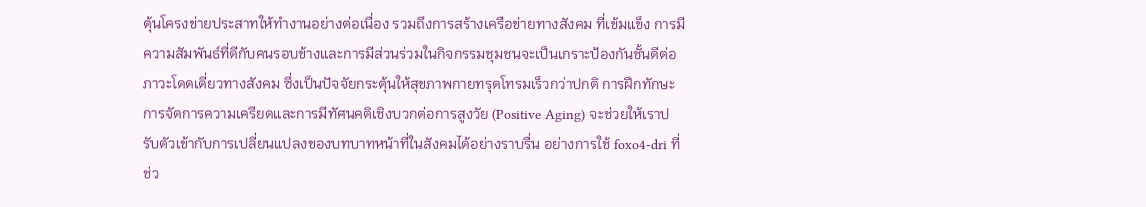ตุ้นโครงข่ายประสาทให้ทำงานอย่างต่อเนื่อง รวมถึงการสร้างเครือข่ายทางสังคม ที่เข้มแข็ง การมีความสัมพันธ์ที่ดีกับคนรอบข้างและการมีส่วนร่วมในกิจกรรมชุมชนจะเป็นเกราะป้องกันชั้นดีต่อภาวะโดดเดี่ยวทางสังคม ซึ่งเป็นปัจจัยกระตุ้นให้สุขภาพกายทรุดโทรมเร็วกว่าปกติ การฝึกทักษะการจัดการความเครียดและการมีทัศนคติเชิงบวกต่อการสูงวัย (Positive Aging) จะช่วยให้เราปรับตัวเข้ากับการเปลี่ยนแปลงของบทบาทหน้าที่ในสังคมได้อย่างราบรื่น อย่างการใช้ foxo4-dri ที่ช่ว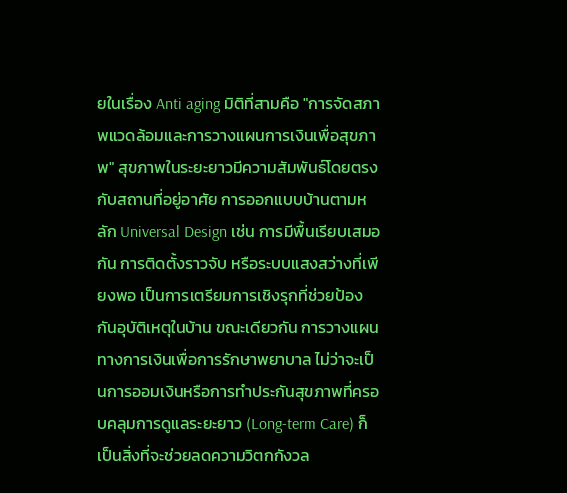ยในเรื่อง Anti aging มิติที่สามคือ "การจัดสภาพแวดล้อมและการวางแผนการเงินเพื่อสุขภาพ" สุขภาพในระยะยาวมีความสัมพันธ์โดยตรงกับสถานที่อยู่อาศัย การออกแบบบ้านตามหลัก Universal Design เช่น การมีพื้นเรียบเสมอกัน การติดตั้งราวจับ หรือระบบแสงสว่างที่เพียงพอ เป็นการเตรียมการเชิงรุกที่ช่วยป้องกันอุบัติเหตุในบ้าน ขณะเดียวกัน การวางแผนทางการเงินเพื่อการรักษาพยาบาล ไม่ว่าจะเป็นการออมเงินหรือการทำประกันสุขภาพที่ครอบคลุมการดูแลระยะยาว (Long-term Care) ก็เป็นสิ่งที่จะช่วยลดความวิตกกังวล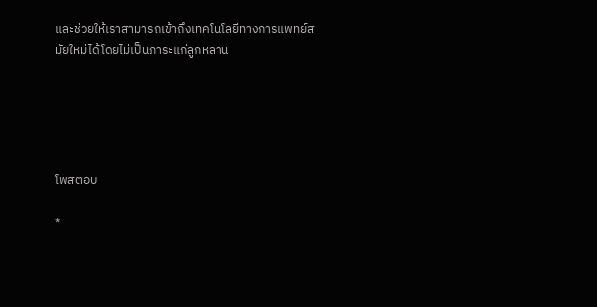และช่วยให้เราสามารถเข้าถึงเทคโนโลยีทางการแพทย์สมัยใหม่ได้โดยไม่เป็นภาระแก่ลูกหลาน





โพสตอบ

*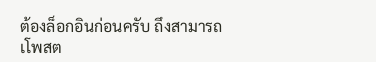ต้องล็อกอินก่อนครับ ถึงสามารถเโพสต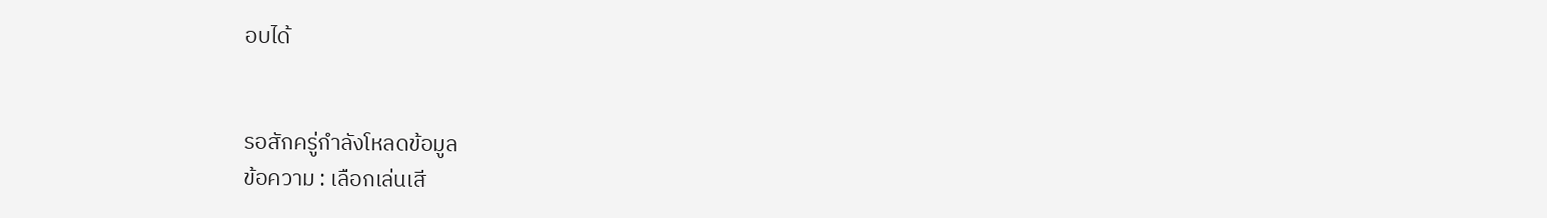อบได้


รอสักครู่กำลังโหลดข้อมูล
ข้อความ : เลือกเล่นเสี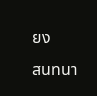ยง
สนทนา